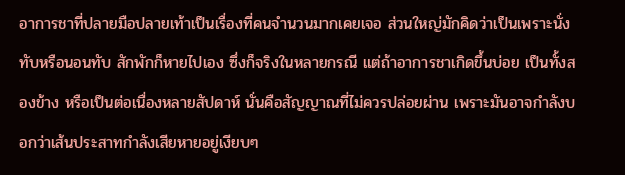อาการชาที่ปลายมือปลายเท้าเป็นเรื่องที่คนจำนวนมากเคยเจอ ส่วนใหญ่มักคิดว่าเป็นเพราะนั่งทับหรือนอนทับ สักพักก็หายไปเอง ซึ่งก็จริงในหลายกรณี แต่ถ้าอาการชาเกิดขึ้นบ่อย เป็นทั้งสองข้าง หรือเป็นต่อเนื่องหลายสัปดาห์ นั่นคือสัญญาณที่ไม่ควรปล่อยผ่าน เพราะมันอาจกำลังบอกว่าเส้นประสาทกำลังเสียหายอยู่เงียบๆ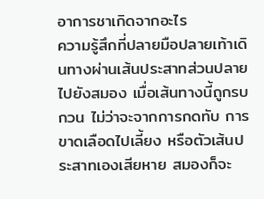อาการชาเกิดจากอะไร
ความรู้สึกที่ปลายมือปลายเท้าเดินทางผ่านเส้นประสาทส่วนปลายไปยังสมอง เมื่อเส้นทางนี้ถูกรบกวน ไม่ว่าจะจากการกดทับ การขาดเลือดไปเลี้ยง หรือตัวเส้นประสาทเองเสียหาย สมองก็จะ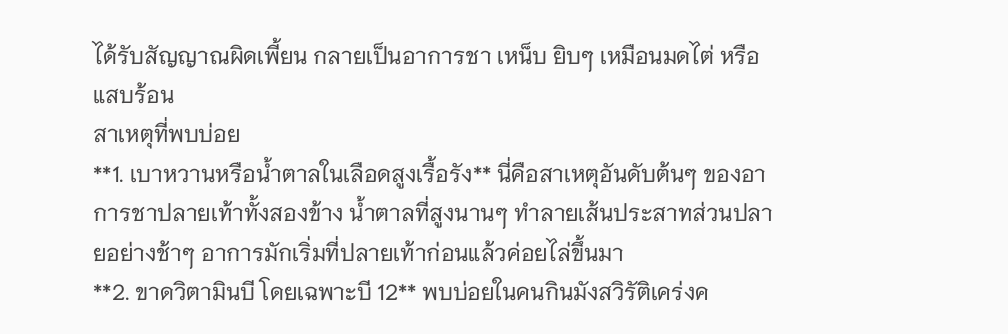ได้รับสัญญาณผิดเพี้ยน กลายเป็นอาการชา เหน็บ ยิบๆ เหมือนมดไต่ หรือแสบร้อน
สาเหตุที่พบบ่อย
**1. เบาหวานหรือน้ำตาลในเลือดสูงเรื้อรัง** นี่คือสาเหตุอันดับต้นๆ ของอาการชาปลายเท้าทั้งสองข้าง น้ำตาลที่สูงนานๆ ทำลายเส้นประสาทส่วนปลายอย่างช้าๆ อาการมักเริ่มที่ปลายเท้าก่อนแล้วค่อยไล่ขึ้นมา
**2. ขาดวิตามินบี โดยเฉพาะบี 12** พบบ่อยในคนกินมังสวิรัติเคร่งค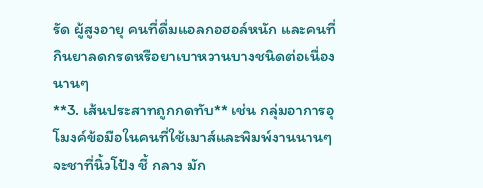รัด ผู้สูงอายุ คนที่ดื่มแอลกอฮอล์หนัก และคนที่กินยาลดกรดหรือยาเบาหวานบางชนิดต่อเนื่องนานๆ
**3. เส้นประสาทถูกกดทับ** เช่น กลุ่มอาการอุโมงค์ข้อมือในคนที่ใช้เมาส์และพิมพ์งานนานๆ จะชาที่นิ้วโป้ง ชี้ กลาง มัก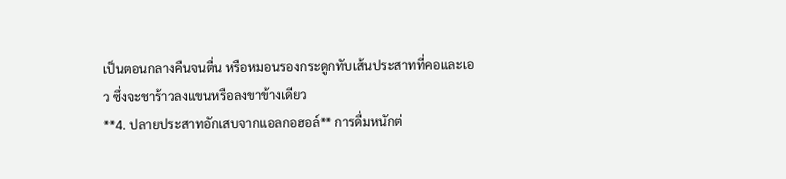เป็นตอนกลางคืนจนตื่น หรือหมอนรองกระดูกทับเส้นประสาทที่คอและเอว ซึ่งจะชาร้าวลงแขนหรือลงขาข้างเดียว
**4. ปลายประสาทอักเสบจากแอลกอฮอล์** การดื่มหนักต่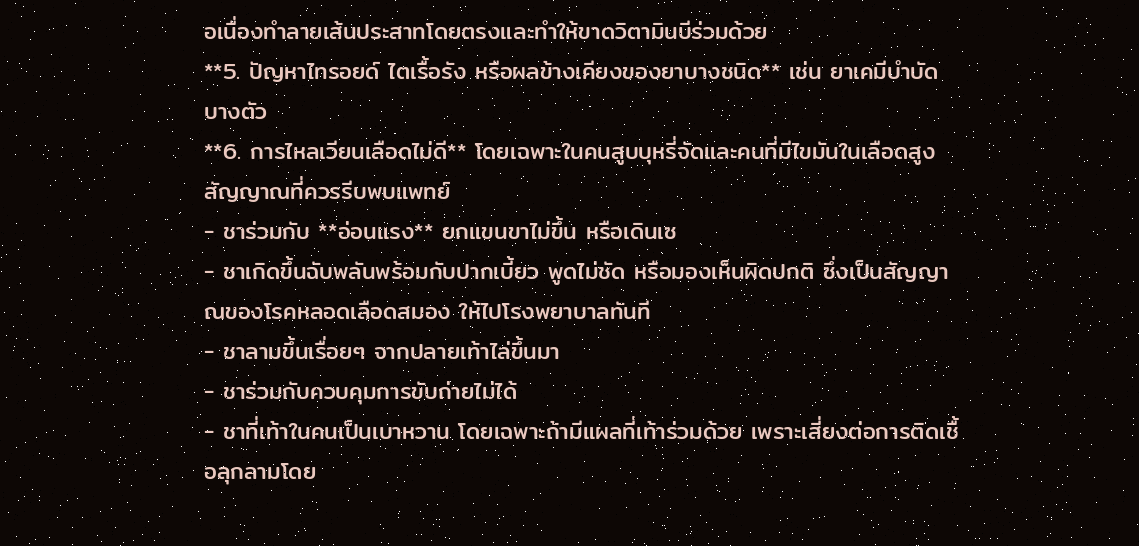อเนื่องทำลายเส้นประสาทโดยตรงและทำให้ขาดวิตามินบีร่วมด้วย
**5. ปัญหาไทรอยด์ ไตเรื้อรัง หรือผลข้างเคียงของยาบางชนิด** เช่น ยาเคมีบำบัดบางตัว
**6. การไหลเวียนเลือดไม่ดี** โดยเฉพาะในคนสูบบุหรี่จัดและคนที่มีไขมันในเลือดสูง
สัญญาณที่ควรรีบพบแพทย์
- ชาร่วมกับ **อ่อนแรง** ยกแขนขาไม่ขึ้น หรือเดินเซ
- ชาเกิดขึ้นฉับพลันพร้อมกับปากเบี้ยว พูดไม่ชัด หรือมองเห็นผิดปกติ ซึ่งเป็นสัญญาณของโรคหลอดเลือดสมอง ให้ไปโรงพยาบาลทันที
- ชาลามขึ้นเรื่อยๆ จากปลายเท้าไล่ขึ้นมา
- ชาร่วมกับควบคุมการขับถ่ายไม่ได้
- ชาที่เท้าในคนเป็นเบาหวาน โดยเฉพาะถ้ามีแผลที่เท้าร่วมด้วย เพราะเสี่ยงต่อการติดเชื้อลุกลามโดย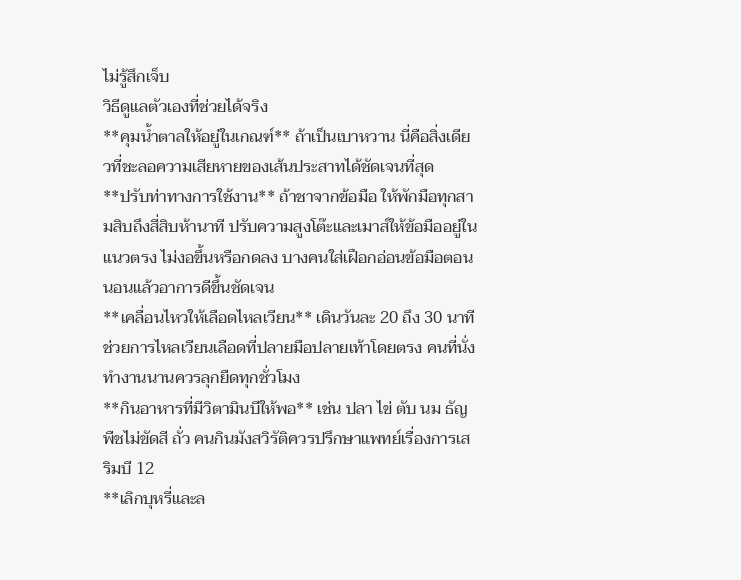ไม่รู้สึกเจ็บ
วิธีดูแลตัวเองที่ช่วยได้จริง
**คุมน้ำตาลให้อยู่ในเกณฑ์** ถ้าเป็นเบาหวาน นี่คือสิ่งเดียวที่ชะลอความเสียหายของเส้นประสาทได้ชัดเจนที่สุด
**ปรับท่าทางการใช้งาน** ถ้าชาจากข้อมือ ให้พักมือทุกสามสิบถึงสี่สิบห้านาที ปรับความสูงโต๊ะและเมาส์ให้ข้อมืออยู่ในแนวตรง ไม่งอขึ้นหรือกดลง บางคนใส่เฝือกอ่อนข้อมือตอนนอนแล้วอาการดีขึ้นชัดเจน
**เคลื่อนไหวให้เลือดไหลเวียน** เดินวันละ 20 ถึง 30 นาที ช่วยการไหลเวียนเลือดที่ปลายมือปลายเท้าโดยตรง คนที่นั่งทำงานนานควรลุกยืดทุกชั่วโมง
**กินอาหารที่มีวิตามินบีให้พอ** เช่น ปลา ไข่ ตับ นม ธัญพืชไม่ขัดสี ถั่ว คนกินมังสวิรัติควรปรึกษาแพทย์เรื่องการเสริมบี 12
**เลิกบุหรี่และล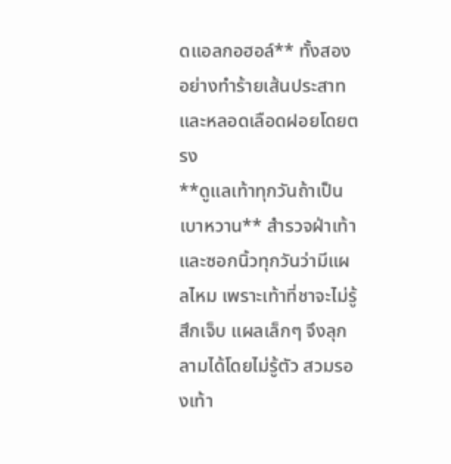ดแอลกอฮอล์** ทั้งสองอย่างทำร้ายเส้นประสาทและหลอดเลือดฝอยโดยตรง
**ดูแลเท้าทุกวันถ้าเป็นเบาหวาน** สำรวจฝ่าเท้าและซอกนิ้วทุกวันว่ามีแผลไหม เพราะเท้าที่ชาจะไม่รู้สึกเจ็บ แผลเล็กๆ จึงลุกลามได้โดยไม่รู้ตัว สวมรองเท้า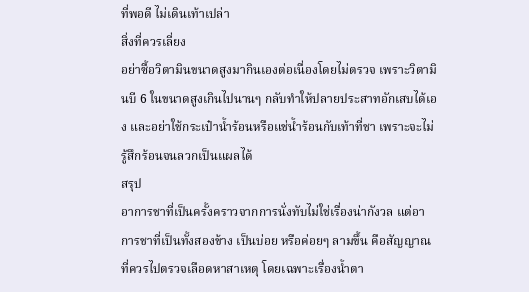ที่พอดี ไม่เดินเท้าเปล่า
สิ่งที่ควรเลี่ยง
อย่าซื้อวิตามินขนาดสูงมากินเองต่อเนื่องโดยไม่ตรวจ เพราะวิตามินบี 6 ในขนาดสูงเกินไปนานๆ กลับทำให้ปลายประสาทอักเสบได้เอง และอย่าใช้กระเป๋าน้ำร้อนหรือแช่น้ำร้อนกับเท้าที่ชา เพราะจะไม่รู้สึกร้อนจนลวกเป็นแผลได้
สรุป
อาการชาที่เป็นครั้งคราวจากการนั่งทับไม่ใช่เรื่องน่ากังวล แต่อาการชาที่เป็นทั้งสองข้าง เป็นบ่อย หรือค่อยๆ ลามขึ้น คือสัญญาณที่ควรไปตรวจเลือดหาสาเหตุ โดยเฉพาะเรื่องน้ำตา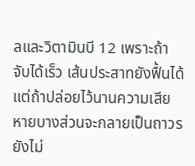ลและวิตามินบี 12 เพราะถ้าจับได้เร็ว เส้นประสาทยังฟื้นได้ แต่ถ้าปล่อยไว้นานความเสียหายบางส่วนจะกลายเป็นถาวร
ยังไม่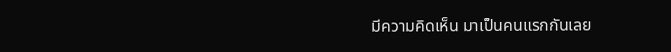มีความคิดเห็น มาเป็นคนแรกกันเลย